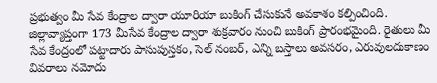ప్రభుత్వం మీ సేవ కేంద్రాల ద్వారా యూరియా బుకింగ్ చేసుకునే అవకాశం కల్పించింది. జిల్లావ్యాప్తంగా 173 మీసేవ కేంద్రాల ద్వారా శుక్రవారం నుంచి బుకింగ్ ప్రారంభమైంది. రైతులు మీ సేవ కేంద్రంలో పట్టాదారు పాసుపుస్తకం, సెల్ నంబర్, ఎన్ని బస్తాలు అవసరం, ఎరువులదుకాణం వివరాలు నమోదు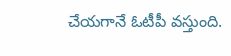చేయగానే ఓటీపీ వస్తుంది.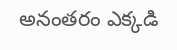అనంతరం ఎక్కడి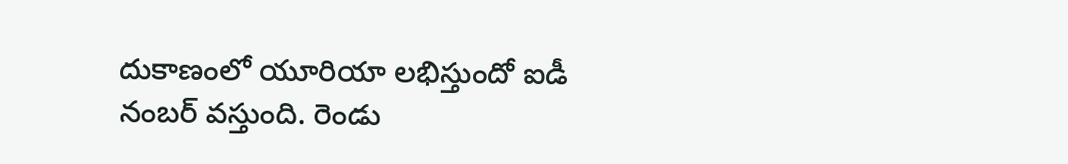దుకాణంలో యూరియా లభిస్తుందో ఐడీ నంబర్ వస్తుంది. రెండు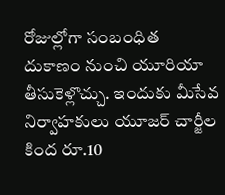రోజుల్లోగా సంబంధిత దుకాణం నుంచి యూరియా తీసుకెళ్లొచ్చు. ఇందుకు మీసేవ నిర్వాహకులు యూజర్ చార్జీల కింద రూ.10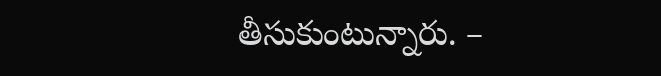తీసుకుంటున్నారు. –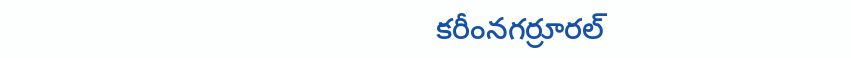కరీంనగర్రూరల్